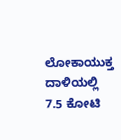ಲೋಕಾಯುಕ್ತ ದಾಳಿಯಲ್ಲಿ 7.5 ಕೋಟಿ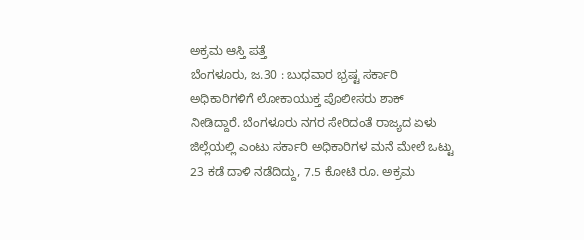ಅಕ್ರಮ ಆಸ್ತಿ ಪತ್ತೆ
ಬೆಂಗಳೂರು, ಜ.30 : ಬುಧವಾರ ಭ್ರಷ್ಟ ಸರ್ಕಾರಿ ಅಧಿಕಾರಿಗಳಿಗೆ ಲೋಕಾಯುಕ್ತ ಪೊಲೀಸರು ಶಾಕ್ ನೀಡಿದ್ದಾರೆ. ಬೆಂಗಳೂರು ನಗರ ಸೇರಿದಂತೆ ರಾಜ್ಯದ ಏಳು ಜಿಲ್ಲೆಯಲ್ಲಿ ಎಂಟು ಸರ್ಕಾರಿ ಅಧಿಕಾರಿಗಳ ಮನೆ ಮೇಲೆ ಒಟ್ಟು 23 ಕಡೆ ದಾಳಿ ನಡೆದಿದ್ದು, 7.5 ಕೋಟಿ ರೂ. ಅಕ್ರಮ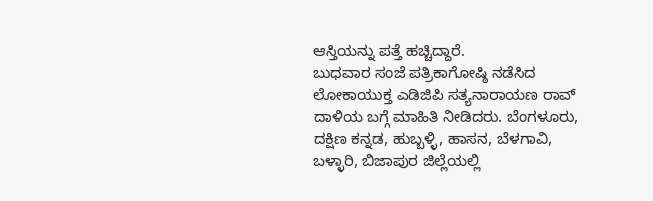ಆಸ್ತಿಯನ್ನು ಪತ್ತೆ ಹಚ್ಚಿದ್ದಾರೆ.
ಬುಧವಾರ ಸಂಜೆ ಪತ್ರಿಕಾಗೋಷ್ಠಿ ನಡೆಸಿದ ಲೋಕಾಯುಕ್ತ ಎಡಿಜಿಪಿ ಸತ್ಯನಾರಾಯಣ ರಾವ್ ದಾಳಿಯ ಬಗ್ಗೆ ಮಾಹಿತಿ ನೀಡಿದರು. ಬೆಂಗಳೂರು, ದಕ್ಷಿಣ ಕನ್ನಡ, ಹುಬ್ಬಳ್ಳಿ, ಹಾಸನ, ಬೆಳಗಾವಿ, ಬಳ್ಳಾರಿ, ಬಿಜಾಪುರ ಜಿಲ್ಲೆಯಲ್ಲಿ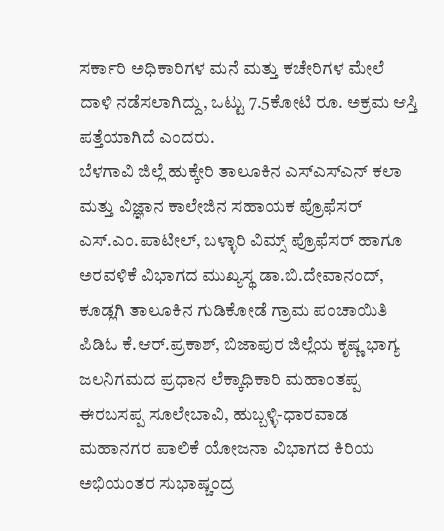ಸರ್ಕಾರಿ ಅಧಿಕಾರಿಗಳ ಮನೆ ಮತ್ತು ಕಚೇರಿಗಳ ಮೇಲೆ ದಾಳಿ ನಡೆಸಲಾಗಿದ್ದು, ಒಟ್ಟು 7.5ಕೋಟಿ ರೂ. ಅಕ್ರಮ ಆಸ್ತಿ ಪತ್ತೆಯಾಗಿದೆ ಎಂದರು.
ಬೆಳಗಾವಿ ಜಿಲ್ಲೆ ಹುಕ್ಕೇರಿ ತಾಲೂಕಿನ ಎಸ್ಎಸ್ಎನ್ ಕಲಾ ಮತ್ತು ವಿಜ್ಞಾನ ಕಾಲೇಜಿನ ಸಹಾಯಕ ಪ್ರೊಫೆಸರ್ ಎಸ್.ಎಂ.ಪಾಟೀಲ್, ಬಳ್ಳಾರಿ ವಿಮ್ಸ್ ಪ್ರೊಫೆಸರ್ ಹಾಗೂ ಅರವಳಿಕೆ ವಿಭಾಗದ ಮುಖ್ಯಸ್ಥ ಡಾ.ಬಿ.ದೇವಾನಂದ್, ಕೂಡ್ಲಗಿ ತಾಲೂಕಿನ ಗುಡಿಕೋಡೆ ಗ್ರಾಮ ಪಂಚಾಯಿತಿ ಪಿಡಿಓ ಕೆ.ಆರ್.ಪ್ರಕಾಶ್, ಬಿಜಾಪುರ ಜಿಲ್ಲೆಯ ಕೃಷ್ಣ ಭಾಗ್ಯ ಜಲನಿಗಮದ ಪ್ರಧಾನ ಲೆಕ್ಕಾಧಿಕಾರಿ ಮಹಾಂತಪ್ಪ ಈರಬಸಪ್ಪ ಸೂಲೇಬಾವಿ, ಹುಬ್ಬಳ್ಳಿ-ಧಾರವಾಡ ಮಹಾನಗರ ಪಾಲಿಕೆ ಯೋಜನಾ ವಿಭಾಗದ ಕಿರಿಯ ಅಭಿಯಂತರ ಸುಭಾಷ್ಚಂದ್ರ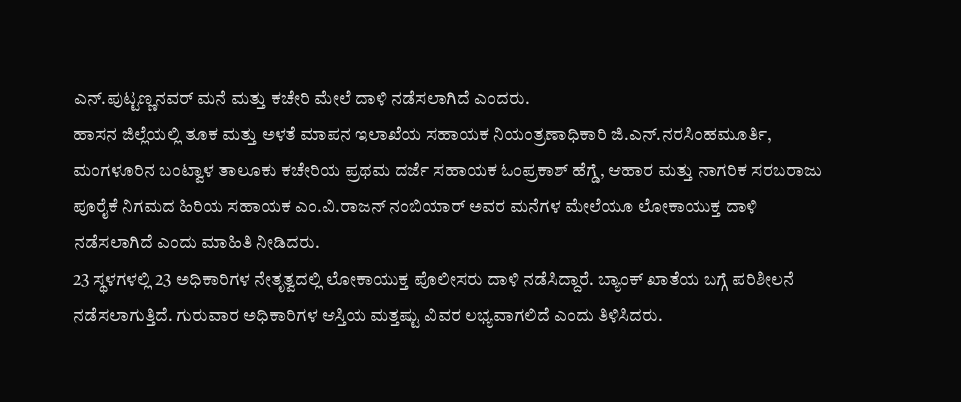ಎನ್.ಪುಟ್ಟಣ್ಣನವರ್ ಮನೆ ಮತ್ತು ಕಚೇರಿ ಮೇಲೆ ದಾಳಿ ನಡೆಸಲಾಗಿದೆ ಎಂದರು.
ಹಾಸನ ಜಿಲ್ಲೆಯಲ್ಲಿ ತೂಕ ಮತ್ತು ಅಳತೆ ಮಾಪನ ಇಲಾಖೆಯ ಸಹಾಯಕ ನಿಯಂತ್ರಣಾಧಿಕಾರಿ ಜಿ.ಎನ್.ನರಸಿಂಹಮೂರ್ತಿ, ಮಂಗಳೂರಿನ ಬಂಟ್ವಾಳ ತಾಲೂಕು ಕಚೇರಿಯ ಪ್ರಥಮ ದರ್ಜೆ ಸಹಾಯಕ ಓಂಪ್ರಕಾಶ್ ಹೆಗ್ಡೆ, ಆಹಾರ ಮತ್ತು ನಾಗರಿಕ ಸರಬರಾಜು ಪೂರೈಕೆ ನಿಗಮದ ಹಿರಿಯ ಸಹಾಯಕ ಎಂ.ವಿ.ರಾಜನ್ ನಂಬಿಯಾರ್ ಅವರ ಮನೆಗಳ ಮೇಲೆಯೂ ಲೋಕಾಯುಕ್ತ ದಾಳಿ ನಡೆಸಲಾಗಿದೆ ಎಂದು ಮಾಹಿತಿ ನೀಡಿದರು.
23 ಸ್ಥಳಗಳಲ್ಲಿ 23 ಅಧಿಕಾರಿಗಳ ನೇತೃತ್ವದಲ್ಲಿ ಲೋಕಾಯುಕ್ತ ಪೊಲೀಸರು ದಾಳಿ ನಡೆಸಿದ್ದಾರೆ. ಬ್ಯಾಂಕ್ ಖಾತೆಯ ಬಗ್ಗೆ ಪರಿಶೀಲನೆ ನಡೆಸಲಾಗುತ್ತಿದೆ. ಗುರುವಾರ ಅಧಿಕಾರಿಗಳ ಆಸ್ತಿಯ ಮತ್ತಷ್ಟು ವಿವರ ಲಭ್ಯವಾಗಲಿದೆ ಎಂದು ತಿಳಿಸಿದರು.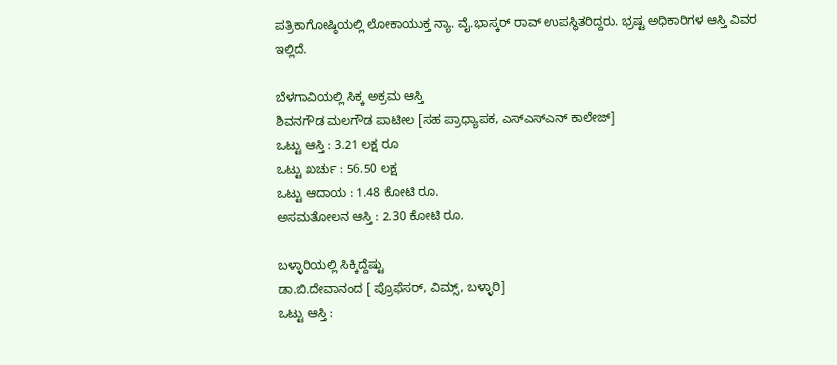ಪತ್ರಿಕಾಗೋಷ್ಠಿಯಲ್ಲಿ ಲೋಕಾಯುಕ್ತ ನ್ಯಾ. ವೈ.ಭಾಸ್ಕರ್ ರಾವ್ ಉಪಸ್ಥಿತರಿದ್ದರು. ಭ್ರಷ್ಟ ಅಧಿಕಾರಿಗಳ ಆಸ್ತಿ ವಿವರ ಇಲ್ಲಿದೆ.

ಬೆಳಗಾವಿಯಲ್ಲಿ ಸಿಕ್ಕ ಅಕ್ರಮ ಆಸ್ತಿ
ಶಿವನಗೌಡ ಮಲಗೌಡ ಪಾಟೀಲ [ಸಹ ಪ್ರಾಧ್ಯಾಪಕ, ಎಸ್ಎಸ್ಎನ್ ಕಾಲೇಜ್]
ಒಟ್ಟು ಆಸ್ತಿ : 3.21 ಲಕ್ಷ ರೂ
ಒಟ್ಟು ಖರ್ಚು : 56.50 ಲಕ್ಷ
ಒಟ್ಟು ಆದಾಯ : 1.48 ಕೋಟಿ ರೂ.
ಅಸಮತೋಲನ ಆಸ್ತಿ : 2.30 ಕೋಟಿ ರೂ.

ಬಳ್ಳಾರಿಯಲ್ಲಿ ಸಿಕ್ಕಿದ್ದೆಷ್ಟು
ಡಾ.ಬಿ.ದೇವಾನಂದ [ ಪ್ರೊಫೆಸರ್, ವಿಮ್ಸ್, ಬಳ್ಳಾರಿ]
ಒಟ್ಟು ಆಸ್ತಿ :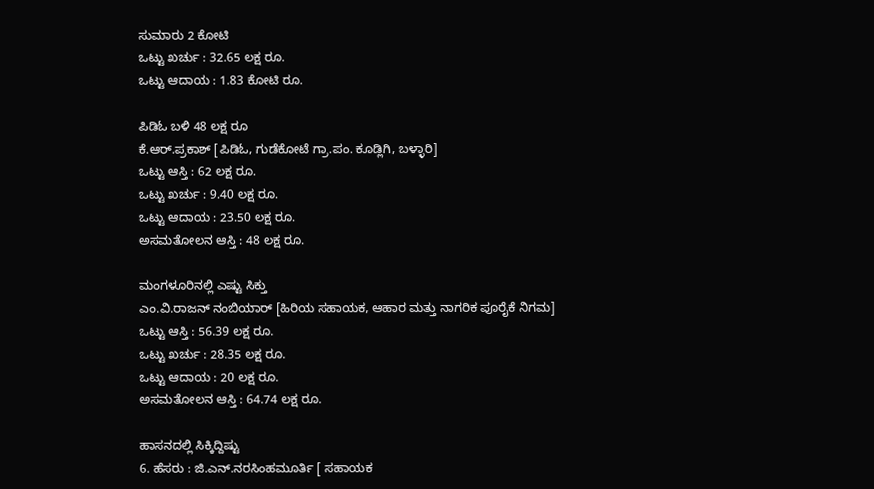ಸುಮಾರು 2 ಕೋಟಿ
ಒಟ್ಟು ಖರ್ಚು : 32.65 ಲಕ್ಷ ರೂ.
ಒಟ್ಟು ಆದಾಯ : 1.83 ಕೋಟಿ ರೂ.

ಪಿಡಿಓ ಬಳಿ 48 ಲಕ್ಷ ರೂ
ಕೆ.ಆರ್.ಪ್ರಕಾಶ್ [ಪಿಡಿಓ, ಗುಡೆಕೋಟೆ ಗ್ರಾ.ಪಂ. ಕೂಡ್ಲಿಗಿ, ಬಳ್ಳಾರಿ]
ಒಟ್ಟು ಆಸ್ತಿ : 62 ಲಕ್ಷ ರೂ.
ಒಟ್ಟು ಖರ್ಚು : 9.40 ಲಕ್ಷ ರೂ.
ಒಟ್ಟು ಆದಾಯ : 23.50 ಲಕ್ಷ ರೂ.
ಅಸಮತೋಲನ ಆಸ್ತಿ : 48 ಲಕ್ಷ ರೂ.

ಮಂಗಳೂರಿನಲ್ಲಿ ಎಷ್ಟು ಸಿಕ್ತು
ಎಂ.ವಿ.ರಾಜನ್ ನಂಬಿಯಾರ್ [ಹಿರಿಯ ಸಹಾಯಕ, ಆಹಾರ ಮತ್ತು ನಾಗರಿಕ ಪೂರೈಕೆ ನಿಗಮ]
ಒಟ್ಟು ಆಸ್ತಿ : 56.39 ಲಕ್ಷ ರೂ.
ಒಟ್ಟು ಖರ್ಚು : 28.35 ಲಕ್ಷ ರೂ.
ಒಟ್ಟು ಆದಾಯ : 20 ಲಕ್ಷ ರೂ.
ಅಸಮತೋಲನ ಆಸ್ತಿ : 64.74 ಲಕ್ಷ ರೂ.

ಹಾಸನದಲ್ಲಿ ಸಿಕ್ಕಿದ್ದಿಷ್ಟು
6. ಹೆಸರು : ಜಿ.ಎನ್.ನರಸಿಂಹಮೂರ್ತಿ [ ಸಹಾಯಕ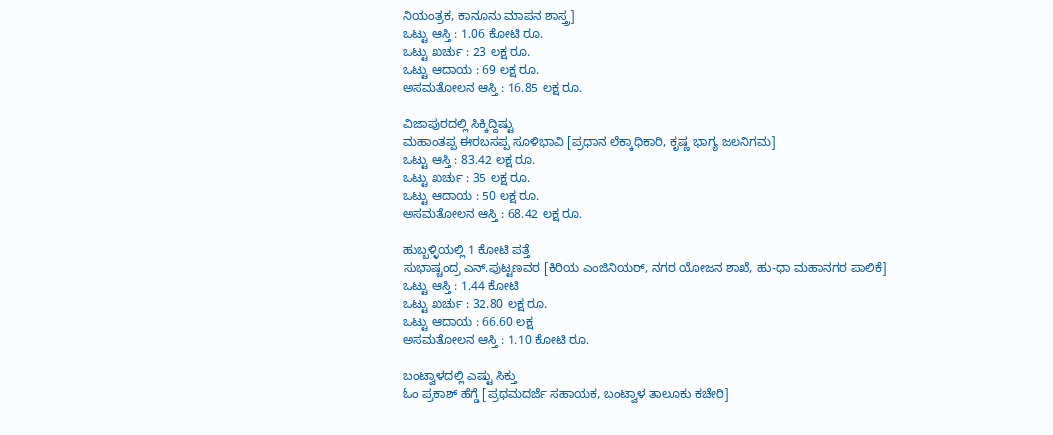ನಿಯಂತ್ರಕ, ಕಾನೂನು ಮಾಪನ ಶಾಸ್ತ್ರ]
ಒಟ್ಟು ಆಸ್ತಿ : 1.06 ಕೋಟಿ ರೂ.
ಒಟ್ಟು ಖರ್ಚು : 23 ಲಕ್ಷ ರೂ.
ಒಟ್ಟು ಆದಾಯ : 69 ಲಕ್ಷ ರೂ.
ಅಸಮತೋಲನ ಆಸ್ತಿ : 16.85 ಲಕ್ಷ ರೂ.

ವಿಜಾಪುರದಲ್ಲಿ ಸಿಕ್ಕಿದ್ದಿಷ್ಟು
ಮಹಾಂತಪ್ಪ ಈರಬಸಪ್ಪ ಸೂಳಿಭಾವಿ [ಪ್ರಧಾನ ಲೆಕ್ಕಾಧಿಕಾರಿ, ಕೃಷ್ಣ ಭಾಗ್ಯ ಜಲನಿಗಮ]
ಒಟ್ಟು ಆಸ್ತಿ : 83.42 ಲಕ್ಷ ರೂ.
ಒಟ್ಟು ಖರ್ಚು : 35 ಲಕ್ಷ ರೂ.
ಒಟ್ಟು ಆದಾಯ : 50 ಲಕ್ಷ ರೂ.
ಅಸಮತೋಲನ ಆಸ್ತಿ : 68.42 ಲಕ್ಷ ರೂ.

ಹುಬ್ಬಳ್ಳಿಯಲ್ಲಿ 1 ಕೋಟಿ ಪತ್ತೆ
ಸುಭಾಷ್ಚಂದ್ರ ಎನ್.ಪುಟ್ಟಣವರ [ಕಿರಿಯ ಎಂಜಿನಿಯರ್, ನಗರ ಯೋಜನ ಶಾಖೆ, ಹು-ಧಾ ಮಹಾನಗರ ಪಾಲಿಕೆ]
ಒಟ್ಟು ಆಸ್ತಿ : 1.44 ಕೋಟಿ
ಒಟ್ಟು ಖರ್ಚು : 32.80 ಲಕ್ಷ ರೂ.
ಒಟ್ಟು ಆದಾಯ : 66.60 ಲಕ್ಷ
ಅಸಮತೋಲನ ಆಸ್ತಿ : 1.10 ಕೋಟಿ ರೂ.

ಬಂಟ್ವಾಳದಲ್ಲಿ ಎಷ್ಟು ಸಿಕ್ತು
ಓಂ ಪ್ರಕಾಶ್ ಹೆಗ್ಡೆ [ಪ್ರಥಮದರ್ಜೆ ಸಹಾಯಕ, ಬಂಟ್ವಾಳ ತಾಲೂಕು ಕಚೇರಿ]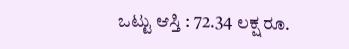ಒಟ್ಟು ಆಸ್ತಿ : 72.34 ಲಕ್ಷ ರೂ.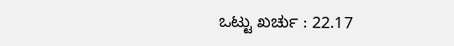ಒಟ್ಟು ಖರ್ಚು : 22.17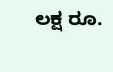ಲಕ್ಷ ರೂ.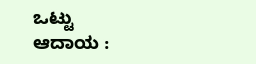ಒಟ್ಟು ಆದಾಯ :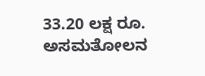33.20 ಲಕ್ಷ ರೂ.
ಅಸಮತೋಲನ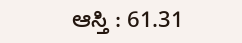ಆಸ್ತಿ : 61.31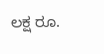ಲಕ್ಷ ರೂ.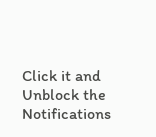Click it and Unblock the Notifications